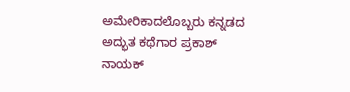ಅಮೇರಿಕಾದಲೊಬ್ಬರು ಕನ್ನಡದ
ಅದ್ಭುತ ಕಥೆಗಾರ ಪ್ರಕಾಶ್ ನಾಯಕ್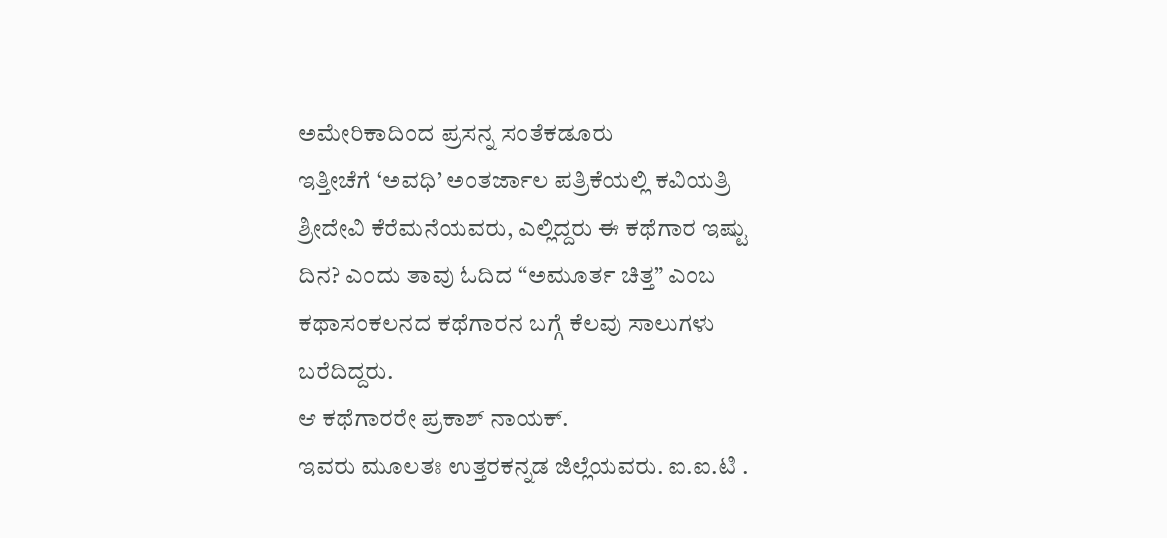ಅಮೇರಿಕಾದಿಂದ ಪ್ರಸನ್ನ ಸಂತೆಕಡೂರು
ಇತ್ತೀಚೆಗೆ ‘ಅವಧಿ’ ಅಂತರ್ಜಾಲ ಪತ್ರಿಕೆಯಲ್ಲಿ ಕವಿಯತ್ರಿ ಶ್ರೀದೇವಿ ಕೆರೆಮನೆಯವರು, ಎಲ್ಲಿದ್ದರು ಈ ಕಥೆಗಾರ ಇಷ್ಟು ದಿನ? ಎಂದು ತಾವು ಓದಿದ “ಅಮೂರ್ತ ಚಿತ್ತ” ಎಂಬ ಕಥಾಸಂಕಲನದ ಕಥೆಗಾರನ ಬಗ್ಗೆ ಕೆಲವು ಸಾಲುಗಳು ಬರೆದಿದ್ದರು.
ಆ ಕಥೆಗಾರರೇ ಪ್ರಕಾಶ್ ನಾಯಕ್.
ಇವರು ಮೂಲತಃ ಉತ್ತರಕನ್ನಡ ಜಿಲ್ಲೆಯವರು. ಐ.ಐ.ಟಿ .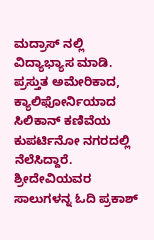ಮದ್ರಾಸ್ ನಲ್ಲಿ ವಿದ್ಯಾಭ್ಯಾಸ ಮಾಡಿ. ಪ್ರಸ್ತುತ ಅಮೇರಿಕಾದ, ಕ್ಯಾಲಿಫೋರ್ನಿಯಾದ ಸಿಲಿಕಾನ್ ಕಣಿವೆಯ ಕುಪರ್ಟಿನೋ ನಗರದಲ್ಲಿ ನೆಲೆಸಿದ್ದಾರೆ.
ಶ್ರೀದೇವಿಯವರ ಸಾಲುಗಳನ್ನ ಓದಿ ಪ್ರಕಾಶ್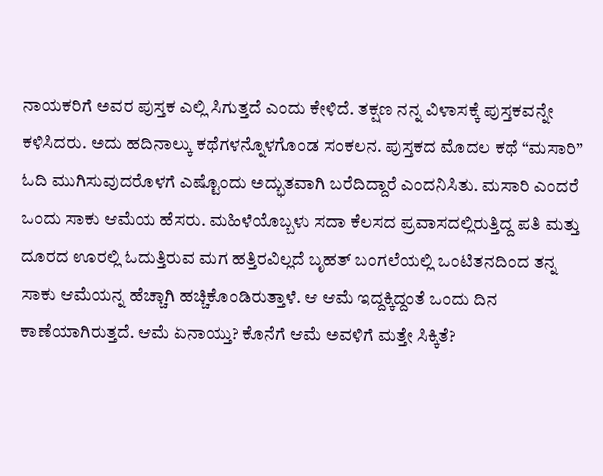ನಾಯಕರಿಗೆ ಅವರ ಪುಸ್ತಕ ಎಲ್ಲಿ ಸಿಗುತ್ತದೆ ಎಂದು ಕೇಳಿದೆ. ತಕ್ಷಣ ನನ್ನ ವಿಳಾಸಕ್ಕೆ ಪುಸ್ತಕವನ್ನೇ ಕಳಿಸಿದರು. ಅದು ಹದಿನಾಲ್ಕು ಕಥೆಗಳನ್ನೊಳಗೊಂಡ ಸಂಕಲನ. ಪುಸ್ತಕದ ಮೊದಲ ಕಥೆ “ಮಸಾರಿ” ಓದಿ ಮುಗಿಸುವುದರೊಳಗೆ ಎಷ್ಟೊಂದು ಅದ್ಭುತವಾಗಿ ಬರೆದಿದ್ದಾರೆ ಎಂದನಿಸಿತು. ಮಸಾರಿ ಎಂದರೆ ಒಂದು ಸಾಕು ಆಮೆಯ ಹೆಸರು. ಮಹಿಳೆಯೊಬ್ಬಳು ಸದಾ ಕೆಲಸದ ಪ್ರವಾಸದಲ್ಲಿರುತ್ತಿದ್ದ ಪತಿ ಮತ್ತು ದೂರದ ಊರಲ್ಲಿ ಓದುತ್ತಿರುವ ಮಗ ಹತ್ತಿರವಿಲ್ಲದೆ ಬೃಹತ್ ಬಂಗಲೆಯಲ್ಲಿ ಒಂಟಿತನದಿಂದ ತನ್ನ ಸಾಕು ಆಮೆಯನ್ನ ಹೆಚ್ಚಾಗಿ ಹಚ್ಚಿಕೊಂಡಿರುತ್ತಾಳೆ. ಆ ಆಮೆ ಇದ್ದಕ್ಕಿದ್ದಂತೆ ಒಂದು ದಿನ ಕಾಣೆಯಾಗಿರುತ್ತದೆ. ಆಮೆ ಏನಾಯ್ತು? ಕೊನೆಗೆ ಆಮೆ ಅವಳಿಗೆ ಮತ್ತೇ ಸಿಕ್ಕಿತೆ?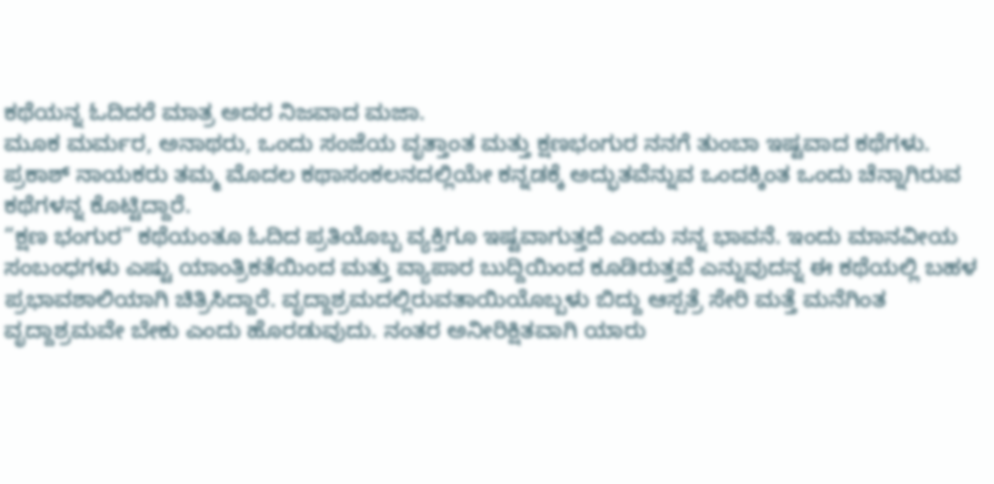ಕಥೆಯನ್ನ ಓದಿದರೆ ಮಾತ್ರ ಅದರ ನಿಜವಾದ ಮಜಾ.
ಮೂಕ ಮರ್ಮರ, ಅನಾಥರು, ಒಂದು ಸಂಜೆಯ ವೃತ್ತಾಂತ ಮತ್ತು ಕ್ಷಣಭಂಗುರ ನನಗೆ ತುಂಬಾ ಇಷ್ಟವಾದ ಕಥೆಗಳು. ಪ್ರಕಾಶ್ ನಾಯಕರು ತಮ್ಮ ಮೊದಲ ಕಥಾಸಂಕಲನದಲ್ಲಿಯೇ ಕನ್ನಡಕ್ಕೆ ಅದ್ಭುತವೆನ್ನುವ ಒಂದಕ್ಕಿಂತ ಒಂದು ಚೆನ್ನಾಗಿರುವ ಕಥೆಗಳನ್ನ ಕೊಟ್ಟಿದ್ದಾರೆ.
“ಕ್ಷಣ ಭಂಗುರ” ಕಥೆಯಂತೂ ಓದಿದ ಪ್ರತಿಯೊಬ್ಬ ವ್ಯಕ್ತಿಗೂ ಇಷ್ಟವಾಗುತ್ತದೆ ಎಂದು ನನ್ನ ಭಾವನೆ. ಇಂದು ಮಾನವೀಯ ಸಂಬಂಧಗಳು ಎಷ್ಟು ಯಾಂತ್ರಿಕತೆಯಿಂದ ಮತ್ತು ವ್ಯಾಪಾರ ಬುದ್ದಿಯಿಂದ ಕೂಡಿರುತ್ತವೆ ಎನ್ನುವುದನ್ನ ಈ ಕಥೆಯಲ್ಲಿ ಬಹಳ ಪ್ರಭಾವಶಾಲಿಯಾಗಿ ಚಿತ್ರಿಸಿದ್ದಾರೆ. ವೃದ್ದಾಶ್ರಮದಲ್ಲಿರುವತಾಯಿಯೊಬ್ಬಳು ಬಿದ್ದು ಆಸ್ಪತ್ರೆ ಸೇರಿ ಮತ್ತೆ ಮನೆಗಿಂತ ವೃದ್ದಾಶ್ರಮವೇ ಬೇಕು ಎಂದು ಹೊರಡುವುದು. ನಂತರ ಅನೀರಿಕ್ಷಿತವಾಗಿ ಯಾರು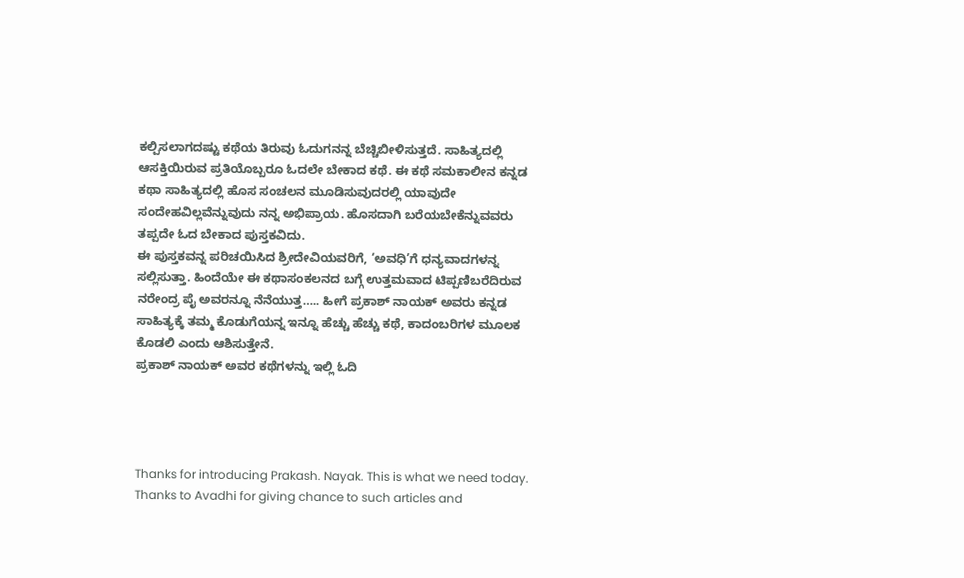ಕಲ್ಪಿಸಲಾಗದಷ್ಟು ಕಥೆಯ ತಿರುವು ಓದುಗನನ್ನ ಬೆಚ್ಚಿಬೀಳಿಸುತ್ತದೆ. ಸಾಹಿತ್ಯದಲ್ಲಿ ಆಸಕ್ತಿಯಿರುವ ಪ್ರತಿಯೊಬ್ಬರೂ ಓದಲೇ ಬೇಕಾದ ಕಥೆ. ಈ ಕಥೆ ಸಮಕಾಲೀನ ಕನ್ನಡ ಕಥಾ ಸಾಹಿತ್ಯದಲ್ಲಿ ಹೊಸ ಸಂಚಲನ ಮೂಡಿಸುವುದರಲ್ಲಿ ಯಾವುದೇ ಸಂದೇಹವಿಲ್ಲವೆನ್ನುವುದು ನನ್ನ ಅಭಿಪ್ರಾಯ. ಹೊಸದಾಗಿ ಬರೆಯಬೇಕೆನ್ನುವವರು ತಪ್ಪದೇ ಓದ ಬೇಕಾದ ಪುಸ್ತಕವಿದು.
ಈ ಪುಸ್ತಕವನ್ನ ಪರಿಚಯಿಸಿದ ಶ್ರೀದೇವಿಯವರಿಗೆ, ‘ಅವಧಿ’ಗೆ ಧನ್ಯವಾದಗಳನ್ನ ಸಲ್ಲಿಸುತ್ತಾ. ಹಿಂದೆಯೇ ಈ ಕಥಾಸಂಕಲನದ ಬಗ್ಗೆ ಉತ್ತಮವಾದ ಟಿಪ್ಪಣಿಬರೆದಿರುವ ನರೇಂದ್ರ ಪೈ ಅವರನ್ನೂ ನೆನೆಯುತ್ತ….. ಹೀಗೆ ಪ್ರಕಾಶ್ ನಾಯಕ್ ಅವರು ಕನ್ನಡ ಸಾಹಿತ್ಯಕ್ಕೆ ತಮ್ಮ ಕೊಡುಗೆಯನ್ನ ಇನ್ನೂ ಹೆಚ್ಚು ಹೆಚ್ಚು ಕಥೆ, ಕಾದಂಬರಿಗಳ ಮೂಲಕ ಕೊಡಲಿ ಎಂದು ಆಶಿಸುತ್ತೇನೆ.
ಪ್ರಕಾಶ್ ನಾಯಕ್ ಅವರ ಕಥೆಗಳನ್ನು ಇಲ್ಲಿ ಓದಿ




Thanks for introducing Prakash. Nayak. This is what we need today. Thanks to Avadhi for giving chance to such articles and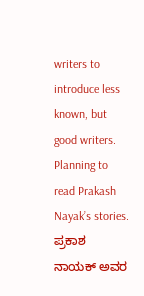writers to introduce less known, but good writers. Planning to read Prakash Nayak’s stories.
ಪ್ರಕಾಶ ನಾಯಕ್ ಅವರ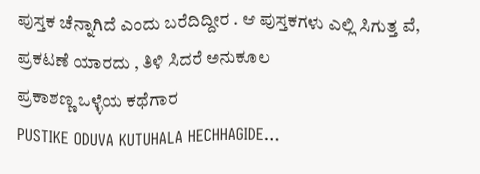ಪುಸ್ತಕ ಚೆನ್ನಾಗಿದೆ ಎಂದು ಬರೆದಿದ್ದೀರ . ಆ ಪುಸ್ತಕಗಳು ಎಲ್ಲಿ ಸಿಗುತ್ತ ವೆ, ಪ್ರಕಟಣೆ ಯಾರದು , ತಿಳಿ ಸಿದರೆ ಅನುಕೂಲ
ಪ್ರಕಾಶಣ್ಣ ಒಳ್ಳೆಯ ಕಥೆಗಾರ
PUSTIKE ODUVA KUTUHALA HECHHAGIDE…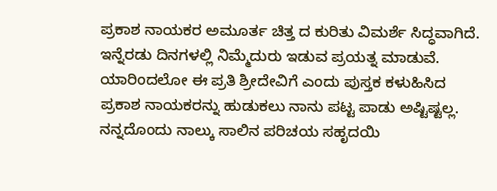ಪ್ರಕಾಶ ನಾಯಕರ ಅಮೂರ್ತ ಚಿತ್ತ ದ ಕುರಿತು ವಿಮರ್ಶೆ ಸಿದ್ಧವಾಗಿದೆ. ಇನ್ನೆರಡು ದಿನಗಳಲ್ಲಿ ನಿಮ್ಮೆದುರು ಇಡುವ ಪ್ರಯತ್ನ ಮಾಡುವೆ. ಯಾರಿಂದಲೋ ಈ ಪ್ರತಿ ಶ್ರೀದೇವಿಗೆ ಎಂದು ಪುಸ್ತಕ ಕಳುಹಿಸಿದ ಪ್ರಕಾಶ ನಾಯಕರನ್ನು ಹುಡುಕಲು ನಾನು ಪಟ್ಟ ಪಾಡು ಅಷ್ಟಿಷ್ಟಲ್ಲ. ನನ್ನದೊಂದು ನಾಲ್ಕು ಸಾಲಿನ ಪರಿಚಯ ಸಹೃದಯಿ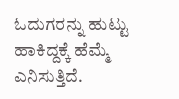ಓದುಗರನ್ನು ಹುಟ್ಟು ಹಾಕಿದ್ದಕ್ಕೆ ಹೆಮ್ಮೆ ಎನಿಸುತ್ತಿದೆ.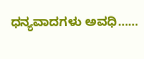ಧನ್ಯವಾದಗಳು ಅವಧಿ……